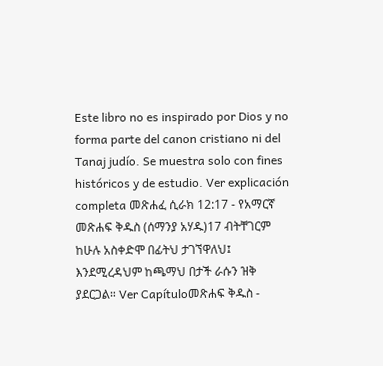Este libro no es inspirado por Dios y no forma parte del canon cristiano ni del Tanaj judío. Se muestra solo con fines históricos y de estudio. Ver explicación completa መጽሐፈ ሲራክ 12:17 - የአማርኛ መጽሐፍ ቅዱስ (ሰማንያ አሃዱ)17 ብትቸገርም ከሁሉ አስቀድሞ በፊትህ ታገኘዋለህ፤ እንደሚረዳህም ከጫማህ በታች ራሱን ዝቅ ያደርጋል። Ver Capítuloመጽሐፍ ቅዱስ -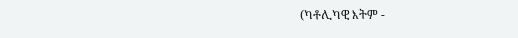(ካቶሊካዊ እትም -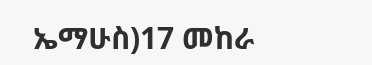ኤማሁስ)17 መከራ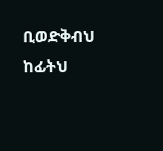ቢወድቅብህ ከፊትህ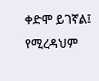ቀድሞ ይገኛል፤ የሚረዳህም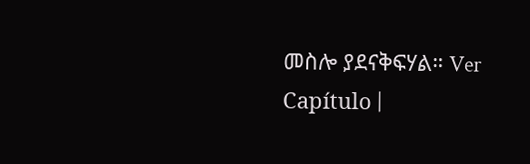መስሎ ያደናቅፍሃል። Ver Capítulo |